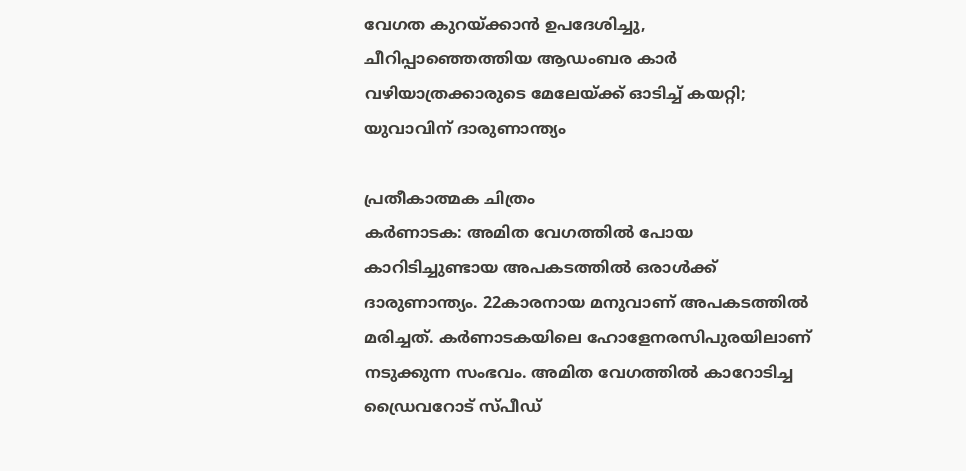വേഗത കുറയ്ക്കാൻ ഉപദേശിച്ചു, ചീറിപ്പാഞ്ഞെത്തിയ ആഡംബര കാർ വഴിയാത്രക്കാരുടെ മേലേയ്ക്ക് ഓടിച്ച് കയറ്റി; യുവാവിന് ദാരുണാന്ത്യം

പ്രതീകാത്മക ചിത്രം
കർണാടക: അമിത വേഗത്തിൽ പോയ കാറിടിച്ചുണ്ടായ അപകടത്തിൽ ഒരാൾക്ക് ദാരുണാന്ത്യം. 22കാരനായ മനുവാണ് അപകടത്തിൽ മരിച്ചത്. കർണാടകയിലെ ഹോളേനരസിപുരയിലാണ് നടുക്കുന്ന സംഭവം. അമിത വേഗത്തിൽ കാറോടിച്ച ഡ്രൈവറോട് സ്പീഡ്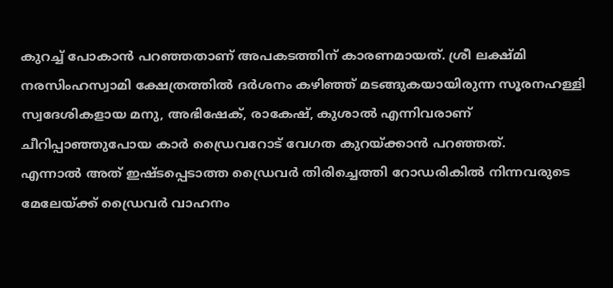കുറച്ച് പോകാൻ പറഞ്ഞതാണ് അപകടത്തിന് കാരണമായത്. ശ്രീ ലക്ഷ്മി നരസിംഹസ്വാമി ക്ഷേത്രത്തിൽ ദർശനം കഴിഞ്ഞ് മടങ്ങുകയായിരുന്ന സൂരനഹള്ളി സ്വദേശികളായ മനു, അഭിഷേക്, രാകേഷ്, കുശാൽ എന്നിവരാണ് ചീറിപ്പാഞ്ഞുപോയ കാർ ഡ്രൈവറോട് വേഗത കുറയ്ക്കാൻ പറഞ്ഞത്.
എന്നാൽ അത് ഇഷ്ടപ്പെടാത്ത ഡ്രൈവർ തിരിച്ചെത്തി റോഡരികിൽ നിന്നവരുടെ മേലേയ്ക്ക് ഡ്രൈവർ വാഹനം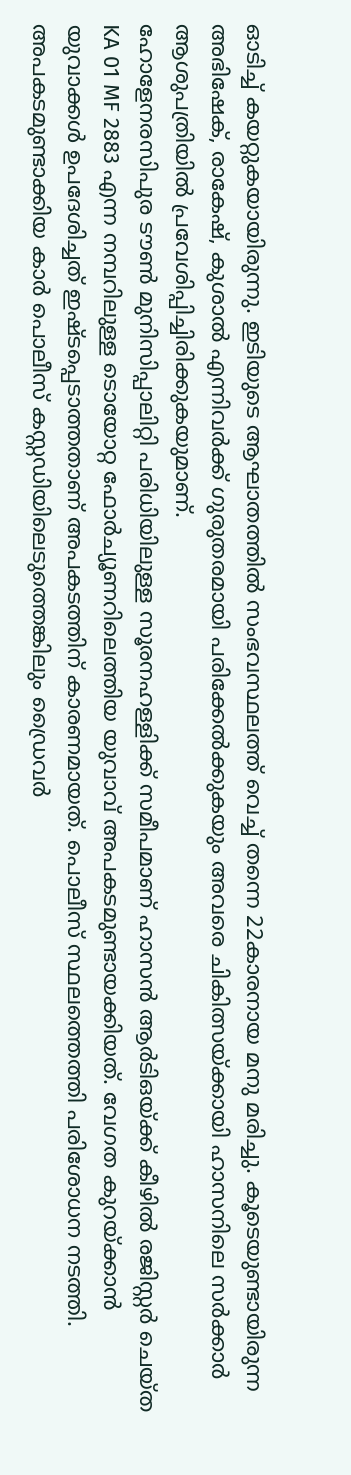ഓടിച്ച് കയറ്റുകയായിരുന്നു. ഇടിയുടെ ആഘാതത്തിൽ സംഭവസ്ഥലത്ത് വെച്ച് തന്നെ 22കാരനായ മനു മരിച്ചു. കൂടെയുണ്ടായിരുന്ന അഭിഷേക്, രാകേഷ്, കുശാൽ എന്നിവർക്ക് ഗുരുതരമായി പരിക്കേൽക്കുകയും അവരെ ചികിത്സയ്ക്കായി ഹാസനിലെ സർക്കാർ ആശുപത്രിയിൽ പ്രവേശിപ്പിച്ചിരിക്കുകയുമാണ്.
ഹോളേനരസിപുര ടൗൺ മുനിസിപ്പാലിറ്റി പരിധിയിലുള്ള സൂരനഹള്ളിക്ക് സമീപമാണ് ഹാസൻ ആർടിഒയ്ക്ക് കീഴിൽ രജിസ്റ്റർ ചെയ്ത KA 01 MF 2883 എന്ന നമ്പറിലുള്ള ടൊയോറ്റ ഫോർച്യൂണറിലെത്തിയ യുവാവ് അപകടമുണ്ടായക്കിയത്. വേഗത കുറയ്ക്കാൻ യുവാക്കൾ ഉപദേശിച്ചത് ഇഷ്ടപ്പെടാത്തതാണ് അപകടത്തിന് കാരണമായത്. പൊലീസ് സ്ഥലത്തെത്തി പരിശോധന നടത്തി. അപകടമുണ്ടാക്കിയ കാർ പൊലീസ് കസ്റ്റഡിയിലെടുത്തെങ്കിലും ഡ്രൈവർ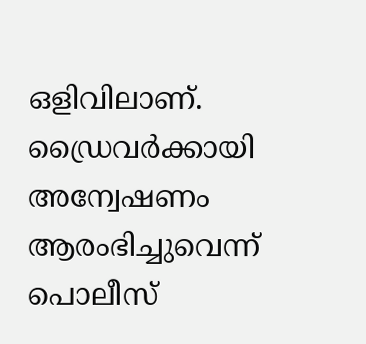ഒളിവിലാണ്. ഡ്രൈവർക്കായി അന്വേഷണം ആരംഭിച്ചുവെന്ന് പൊലീസ്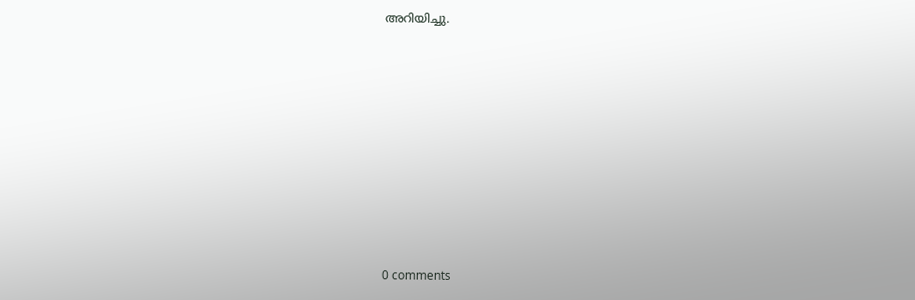അറിയിച്ചു.










0 comments